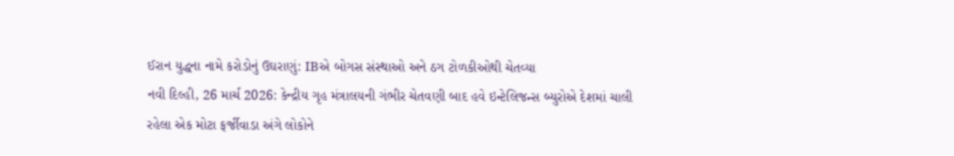ઈરાન યુદ્ધના નામે કરોડોનું ઉઘરાણું: IBએ બોગસ સંસ્થાઓ અને ઠગ ટોળકીઓથી ચેતવ્યા
નવી દિલ્હી, 26 માર્ચ 2026: કેન્દ્રીય ગૃહ મંત્રાલયની ગંભીર ચેતવણી બાદ હવે ઇન્ટેલિજન્સ બ્યુરોએ દેશમાં ચાલી રહેલા એક મોટા ફર્જીવાડા અંગે લોકોને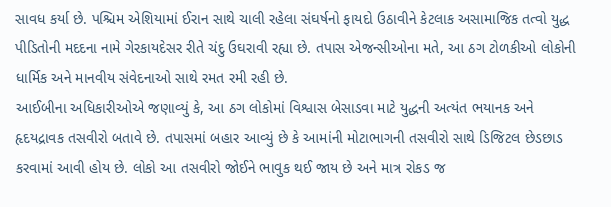સાવધ કર્યા છે. પશ્ચિમ એશિયામાં ઈરાન સાથે ચાલી રહેલા સંઘર્ષનો ફાયદો ઉઠાવીને કેટલાક અસામાજિક તત્વો યુદ્ધ પીડિતોની મદદના નામે ગેરકાયદેસર રીતે ચંદુ ઉઘરાવી રહ્યા છે. તપાસ એજન્સીઓના મતે, આ ઠગ ટોળકીઓ લોકોની ધાર્મિક અને માનવીય સંવેદનાઓ સાથે રમત રમી રહી છે.
આઈબીના અધિકારીઓએ જણાવ્યું કે, આ ઠગ લોકોમાં વિશ્વાસ બેસાડવા માટે યુદ્ધની અત્યંત ભયાનક અને હૃદયદ્રાવક તસવીરો બતાવે છે. તપાસમાં બહાર આવ્યું છે કે આમાંની મોટાભાગની તસવીરો સાથે ડિજિટલ છેડછાડ કરવામાં આવી હોય છે. લોકો આ તસવીરો જોઈને ભાવુક થઈ જાય છે અને માત્ર રોકડ જ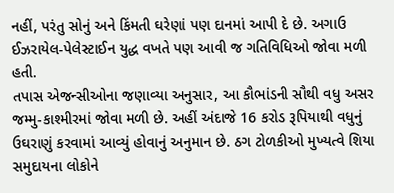નહીં, પરંતુ સોનું અને કિંમતી ઘરેણાં પણ દાનમાં આપી દે છે. અગાઉ ઈઝરાયેલ-પેલેસ્ટાઈન યુદ્ધ વખતે પણ આવી જ ગતિવિધિઓ જોવા મળી હતી.
તપાસ એજન્સીઓના જણાવ્યા અનુસાર, આ કૌભાંડની સૌથી વધુ અસર જમ્મુ-કાશ્મીરમાં જોવા મળી છે. અહીં અંદાજે 16 કરોડ રૂપિયાથી વધુનું ઉઘરાણું કરવામાં આવ્યું હોવાનું અનુમાન છે. ઠગ ટોળકીઓ મુખ્યત્વે શિયા સમુદાયના લોકોને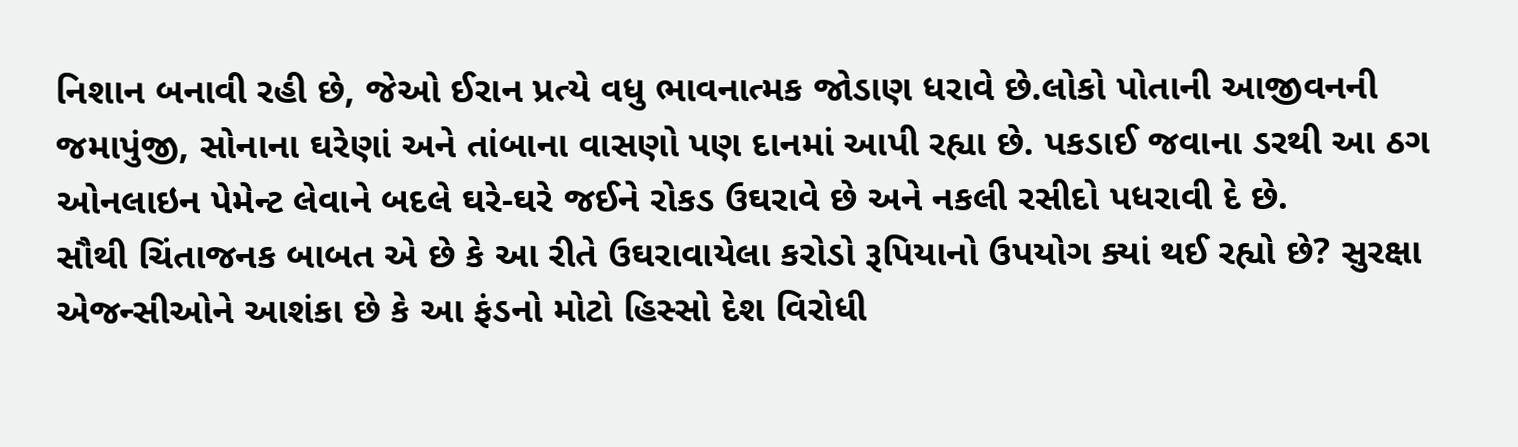નિશાન બનાવી રહી છે, જેઓ ઈરાન પ્રત્યે વધુ ભાવનાત્મક જોડાણ ધરાવે છે.લોકો પોતાની આજીવનની જમાપુંજી, સોનાના ઘરેણાં અને તાંબાના વાસણો પણ દાનમાં આપી રહ્યા છે. પકડાઈ જવાના ડરથી આ ઠગ ઓનલાઇન પેમેન્ટ લેવાને બદલે ઘરે-ઘરે જઈને રોકડ ઉઘરાવે છે અને નકલી રસીદો પધરાવી દે છે.
સૌથી ચિંતાજનક બાબત એ છે કે આ રીતે ઉઘરાવાયેલા કરોડો રૂપિયાનો ઉપયોગ ક્યાં થઈ રહ્યો છે? સુરક્ષા એજન્સીઓને આશંકા છે કે આ ફંડનો મોટો હિસ્સો દેશ વિરોધી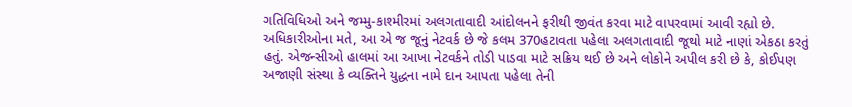ગતિવિધિઓ અને જમ્મુ-કાશ્મીરમાં અલગતાવાદી આંદોલનને ફરીથી જીવંત કરવા માટે વાપરવામાં આવી રહ્યો છે. અધિકારીઓના મતે, આ એ જ જૂનું નેટવર્ક છે જે કલમ 370હટાવતા પહેલા અલગતાવાદી જૂથો માટે નાણાં એકઠા કરતું હતું. એજન્સીઓ હાલમાં આ આખા નેટવર્કને તોડી પાડવા માટે સક્રિય થઈ છે અને લોકોને અપીલ કરી છે કે, કોઈપણ અજાણી સંસ્થા કે વ્યક્તિને યુદ્ધના નામે દાન આપતા પહેલા તેની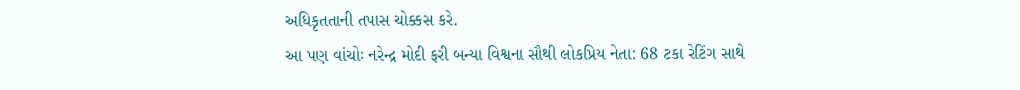અધિકૃતતાની તપાસ ચોક્કસ કરે.
આ પણ વાંચોઃ નરેન્દ્ર મોદી ફરી બન્યા વિશ્વના સૌથી લોકપ્રિય નેતા: 68 ટકા રેટિંગ સાથે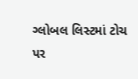ગ્લોબલ લિસ્ટમાં ટોચ પર